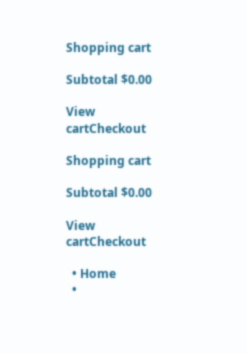Shopping cart

Subtotal $0.00

View cartCheckout

Shopping cart

Subtotal $0.00

View cartCheckout

  • Home
  •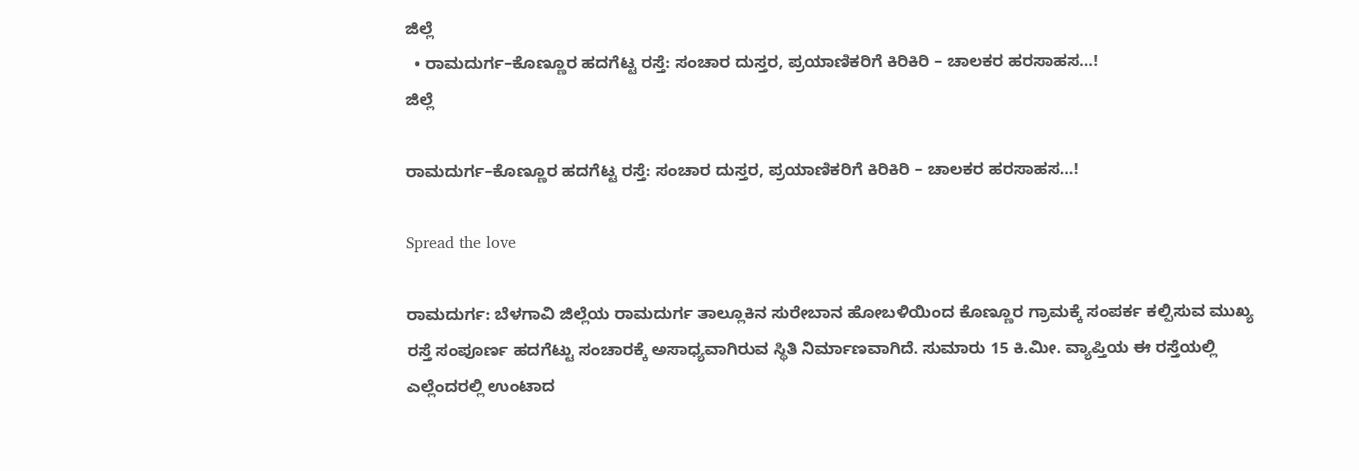ಜಿಲ್ಲೆ
  • ರಾಮದುರ್ಗ–ಕೊಣ್ಣೂರ ಹದಗೆಟ್ಟ ರಸ್ತೆ: ಸಂಚಾರ ದುಸ್ತರ, ಪ್ರಯಾಣಿಕರಿಗೆ ಕಿರಿಕಿರಿ – ಚಾಲಕರ ಹರಸಾಹಸ…!
ಜಿಲ್ಲೆ

ರಾಮದುರ್ಗ–ಕೊಣ್ಣೂರ ಹದಗೆಟ್ಟ ರಸ್ತೆ: ಸಂಚಾರ ದುಸ್ತರ, ಪ್ರಯಾಣಿಕರಿಗೆ ಕಿರಿಕಿರಿ – ಚಾಲಕರ ಹರಸಾಹಸ…!

Spread the love

ರಾಮದುರ್ಗ: ಬೆಳಗಾವಿ ಜಿಲ್ಲೆಯ ರಾಮದುರ್ಗ ತಾಲ್ಲೂಕಿನ ಸುರೇಬಾನ ಹೋಬಳಿಯಿಂದ ಕೊಣ್ಣೂರ ಗ್ರಾಮಕ್ಕೆ ಸಂಪರ್ಕ ಕಲ್ಪಿಸುವ ಮುಖ್ಯ ರಸ್ತೆ ಸಂಪೂರ್ಣ ಹದಗೆಟ್ಟು ಸಂಚಾರಕ್ಕೆ ಅಸಾಧ್ಯವಾಗಿರುವ ಸ್ಥಿತಿ ನಿರ್ಮಾಣವಾಗಿದೆ. ಸುಮಾರು 15 ಕಿ.ಮೀ. ವ್ಯಾಪ್ತಿಯ ಈ ರಸ್ತೆಯಲ್ಲಿ ಎಲ್ಲೆಂದರಲ್ಲಿ ಉಂಟಾದ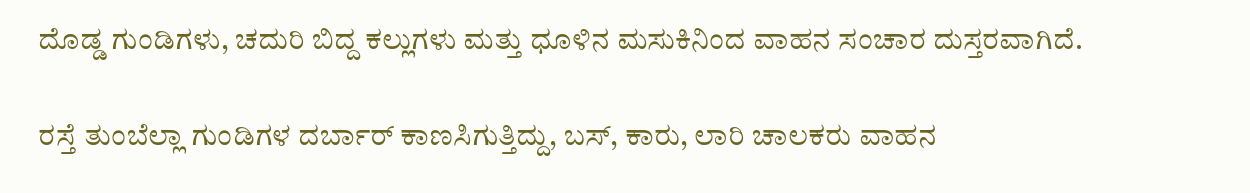ದೊಡ್ಡ ಗುಂಡಿಗಳು, ಚದುರಿ ಬಿದ್ದ ಕಲ್ಲುಗಳು ಮತ್ತು ಧೂಳಿನ ಮಸುಕಿನಿಂದ ವಾಹನ ಸಂಚಾರ ದುಸ್ತರವಾಗಿದೆ.

ರಸ್ತೆ ತುಂಬೆಲ್ಲಾ ಗುಂಡಿಗಳ ದರ್ಬಾರ್ ಕಾಣಸಿಗುತ್ತಿದ್ದು, ಬಸ್, ಕಾರು, ಲಾರಿ ಚಾಲಕರು ವಾಹನ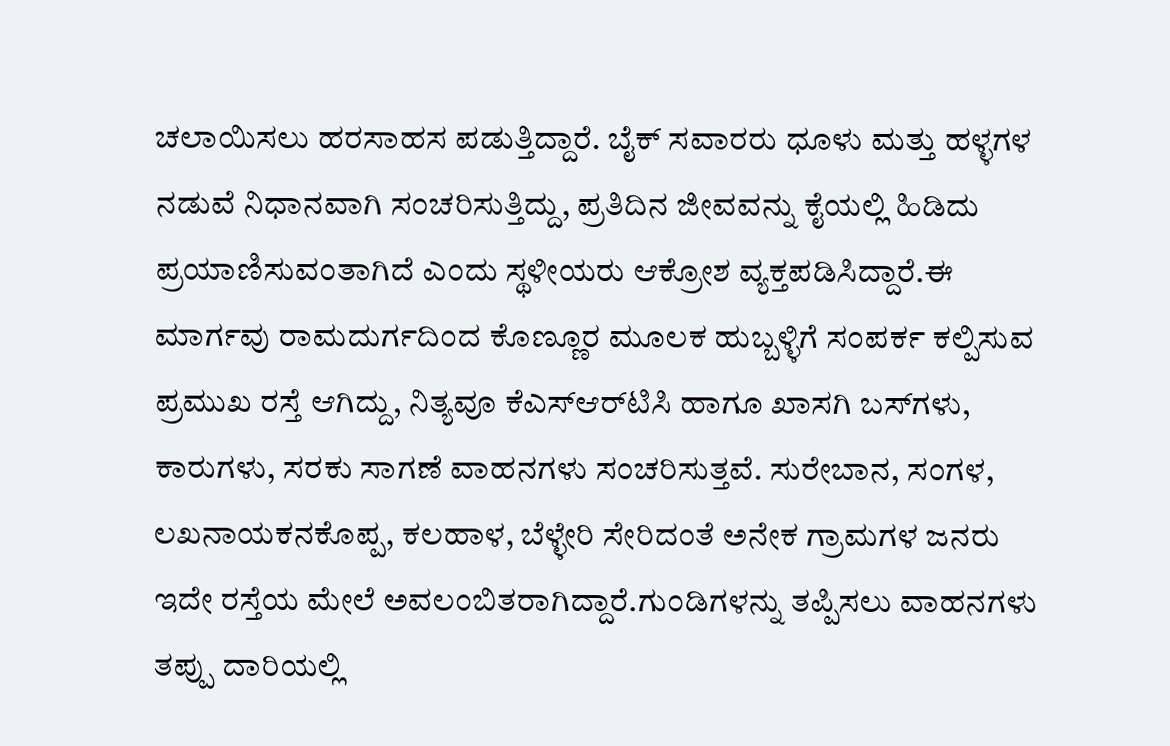ಚಲಾಯಿಸಲು ಹರಸಾಹಸ ಪಡುತ್ತಿದ್ದಾರೆ. ಬೈಕ್ ಸವಾರರು ಧೂಳು ಮತ್ತು ಹಳ್ಳಗಳ ನಡುವೆ ನಿಧಾನವಾಗಿ ಸಂಚರಿಸುತ್ತಿದ್ದು, ಪ್ರತಿದಿನ ಜೀವವನ್ನು ಕೈಯಲ್ಲಿ ಹಿಡಿದು ಪ್ರಯಾಣಿಸುವಂತಾಗಿದೆ ಎಂದು ಸ್ಥಳೀಯರು ಆಕ್ರೋಶ ವ್ಯಕ್ತಪಡಿಸಿದ್ದಾರೆ.ಈ ಮಾರ್ಗವು ರಾಮದುರ್ಗದಿಂದ ಕೊಣ್ಣೂರ ಮೂಲಕ ಹುಬ್ಬಳ್ಳಿಗೆ ಸಂಪರ್ಕ ಕಲ್ಪಿಸುವ ಪ್ರಮುಖ ರಸ್ತೆ ಆಗಿದ್ದು, ನಿತ್ಯವೂ ಕೆಎಸ್‌ಆರ್‌ಟಿಸಿ ಹಾಗೂ ಖಾಸಗಿ ಬಸ್‌ಗಳು, ಕಾರುಗಳು, ಸರಕು ಸಾಗಣೆ ವಾಹನಗಳು ಸಂಚರಿಸುತ್ತವೆ. ಸುರೇಬಾನ, ಸಂಗಳ, ಲಖನಾಯಕನಕೊಪ್ಪ, ಕಲಹಾಳ, ಬೆಳ್ಳೇರಿ ಸೇರಿದಂತೆ ಅನೇಕ ಗ್ರಾಮಗಳ ಜನರು ಇದೇ ರಸ್ತೆಯ ಮೇಲೆ ಅವಲಂಬಿತರಾಗಿದ್ದಾರೆ.ಗುಂಡಿಗಳನ್ನು ತಪ್ಪಿಸಲು ವಾಹನಗಳು ತಪ್ಪು ದಾರಿಯಲ್ಲಿ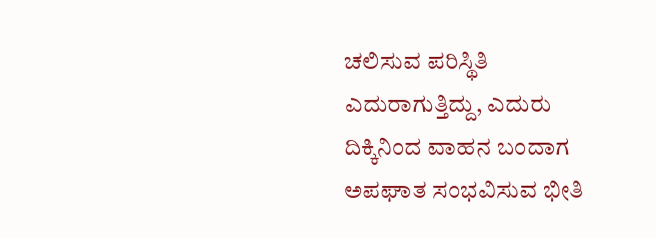ಚಲಿಸುವ ಪರಿಸ್ಥಿತಿ ಎದುರಾಗುತ್ತಿದ್ದು, ಎದುರು ದಿಕ್ಕಿನಿಂದ ವಾಹನ ಬಂದಾಗ ಅಪಘಾತ ಸಂಭವಿಸುವ ಭೀತಿ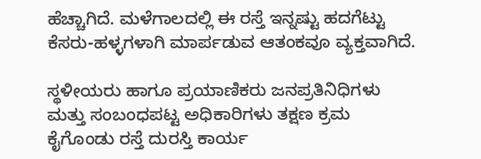ಹೆಚ್ಚಾಗಿದೆ. ಮಳೆಗಾಲದಲ್ಲಿ ಈ ರಸ್ತೆ ಇನ್ನಷ್ಟು ಹದಗೆಟ್ಟು ಕೆಸರು-ಹಳ್ಳಗಳಾಗಿ ಮಾರ್ಪಡುವ ಆತಂಕವೂ ವ್ಯಕ್ತವಾಗಿದೆ.

ಸ್ಥಳೀಯರು ಹಾಗೂ ಪ್ರಯಾಣಿಕರು ಜನಪ್ರತಿನಿಧಿಗಳು ಮತ್ತು ಸಂಬಂಧಪಟ್ಟ ಅಧಿಕಾರಿಗಳು ತಕ್ಷಣ ಕ್ರಮ ಕೈಗೊಂಡು ರಸ್ತೆ ದುರಸ್ತಿ ಕಾರ್ಯ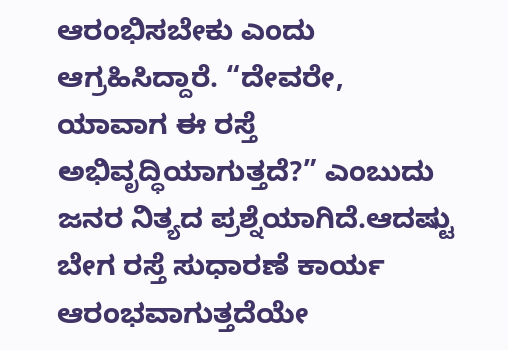ಆರಂಭಿಸಬೇಕು ಎಂದು ಆಗ್ರಹಿಸಿದ್ದಾರೆ. “ದೇವರೇ, ಯಾವಾಗ ಈ ರಸ್ತೆ ಅಭಿವೃದ್ಧಿಯಾಗುತ್ತದೆ?” ಎಂಬುದು ಜನರ ನಿತ್ಯದ ಪ್ರಶ್ನೆಯಾಗಿದೆ.ಆದಷ್ಟು ಬೇಗ ರಸ್ತೆ ಸುಧಾರಣೆ ಕಾರ್ಯ ಆರಂಭವಾಗುತ್ತದೆಯೇ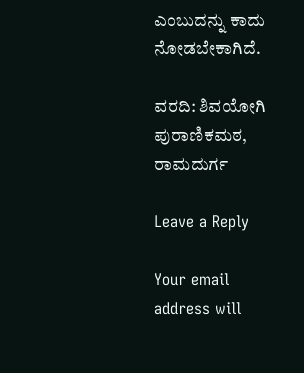ಎಂಬುದನ್ನು ಕಾದು ನೋಡಬೇಕಾಗಿದೆ.

ವರದಿ: ಶಿವಯೋಗಿ ಪುರಾಣಿಕಮಠ, ರಾಮದುರ್ಗ

Leave a Reply

Your email address will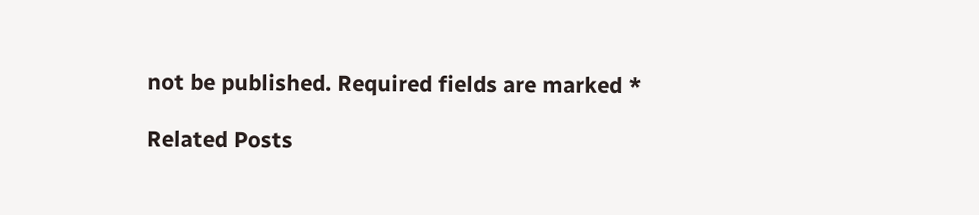not be published. Required fields are marked *

Related Posts